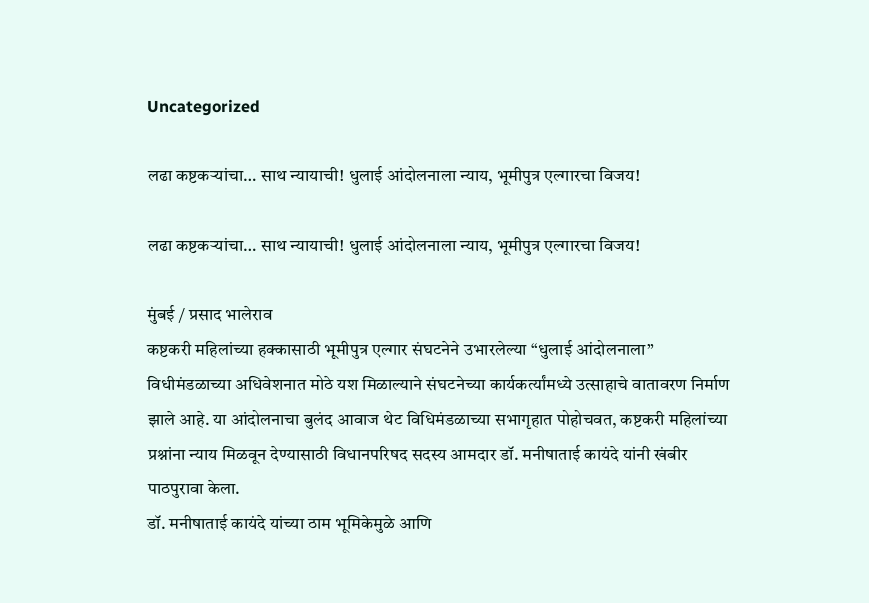Uncategorized

लढा कष्टकऱ्यांचा… साथ न्यायाची! धुलाई आंदोलनाला न्याय, भूमीपुत्र एल्गारचा विजय!

लढा कष्टकऱ्यांचा… साथ न्यायाची! धुलाई आंदोलनाला न्याय, भूमीपुत्र एल्गारचा विजय!

मुंबई / प्रसाद भालेराव
कष्टकरी महिलांच्या हक्कासाठी भूमीपुत्र एल्गार संघटनेने उभारलेल्या “धुलाई आंदोलनाला” विधीमंडळाच्या अधिवेशनात मोठे यश मिळाल्याने संघटनेच्या कार्यकर्त्यांमध्ये उत्साहाचे वातावरण निर्माण झाले आहे. या आंदोलनाचा बुलंद आवाज थेट विधिमंडळाच्या सभागृहात पोहोचवत, कष्टकरी महिलांच्या प्रश्नांना न्याय मिळवून देण्यासाठी विधानपरिषद सदस्य आमदार डॉ. मनीषाताई कायंदे यांनी खंबीर पाठपुरावा केला.
डॉ. मनीषाताई कायंदे यांच्या ठाम भूमिकेमुळे आणि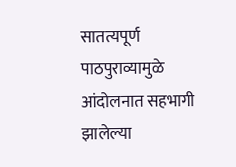सातत्यपूर्ण पाठपुराव्यामुळे आंदोलनात सहभागी झालेल्या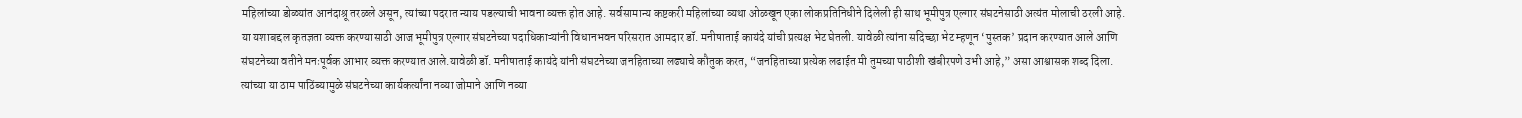महिलांच्या डोळ्यांत आनंदाश्रू तरळले असून, त्यांच्या पदरात न्याय पडल्याची भावना व्यक्त होत आहे. सर्वसामान्य कष्टकरी महिलांच्या व्यथा ओळखून एका लोकप्रतिनिधीने दिलेली ही साथ भूमीपुत्र एल्गार संघटनेसाठी अत्यंत मोलाची ठरली आहे.
या यशाबद्दल कृतज्ञता व्यक्त करण्यासाठी आज भूमीपुत्र एल्गार संघटनेच्या पदाधिकाऱ्यांनी विधानभवन परिसरात आमदार डॉ. मनीषाताई कायंदे यांची प्रत्यक्ष भेट घेतली. यावेळी त्यांना सदिच्छा भेट म्हणून ‘पुस्तक’ प्रदान करण्यात आले आणि संघटनेच्या वतीने मनःपूर्वक आभार व्यक्त करण्यात आले.यावेळी डॉ. मनीषाताई कायंदे यांनी संघटनेच्या जनहिताच्या लढ्याचे कौतुक करत, “जनहिताच्या प्रत्येक लढाईत मी तुमच्या पाठीशी खंबीरपणे उभी आहे,” असा आश्वासक शब्द दिला. त्यांच्या या ठाम पाठिंब्यामुळे संघटनेच्या कार्यकर्त्यांना नव्या जोमाने आणि नव्या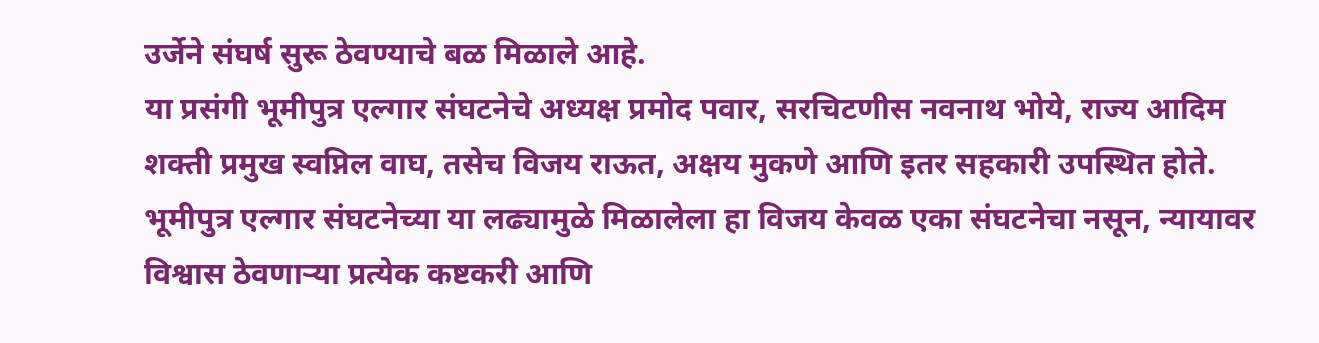उर्जेने संघर्ष सुरू ठेवण्याचे बळ मिळाले आहे.
या प्रसंगी भूमीपुत्र एल्गार संघटनेचे अध्यक्ष प्रमोद पवार, सरचिटणीस नवनाथ भोये, राज्य आदिम शक्ती प्रमुख स्वप्निल वाघ, तसेच विजय राऊत, अक्षय मुकणे आणि इतर सहकारी उपस्थित होते.
भूमीपुत्र एल्गार संघटनेच्या या लढ्यामुळे मिळालेला हा विजय केवळ एका संघटनेचा नसून, न्यायावर विश्वास ठेवणाऱ्या प्रत्येक कष्टकरी आणि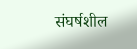संघर्षशील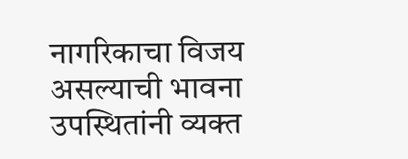नागरिकाचा विजय असल्याची भावना उपस्थितांनी व्यक्त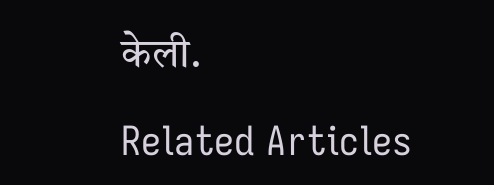केली.

Related Articles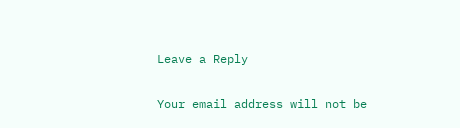Leave a Reply

Your email address will not be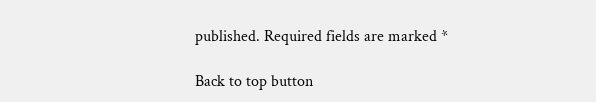published. Required fields are marked *

Back to top button